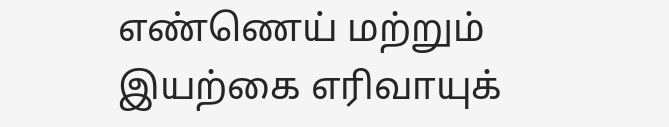எண்ணெய் மற்றும் இயற்கை எரிவாயுக்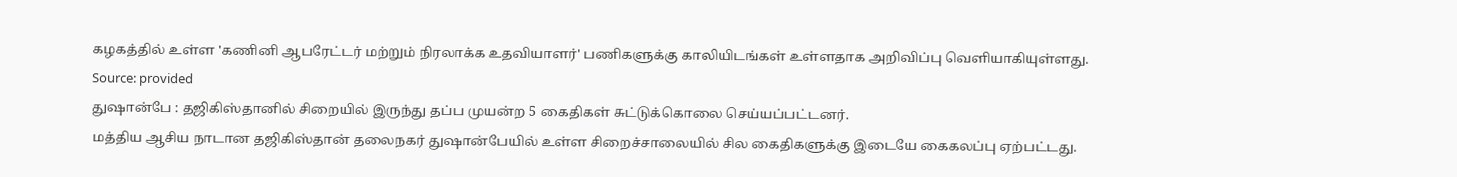கழகத்தில் உள்ள 'கணினி ஆபரேட்டர் மற்றும் நிரலாக்க உதவியாளர்' பணிகளுக்கு காலியிடங்கள் உள்ளதாக அறிவிப்பு வெளியாகியுள்ளது.
Source: provided
துஷான்பே : தஜிகிஸ்தானில் சிறையில் இருந்து தப்ப முயன்ற 5 கைதிகள் சுட்டுக்கொலை செய்யப்பட்டனர்.
மத்திய ஆசிய நாடான தஜிகிஸ்தான் தலைநகர் துஷான்பேயில் உள்ள சிறைச்சாலையில் சில கைதிகளுக்கு இடையே கைகலப்பு ஏற்பட்டது.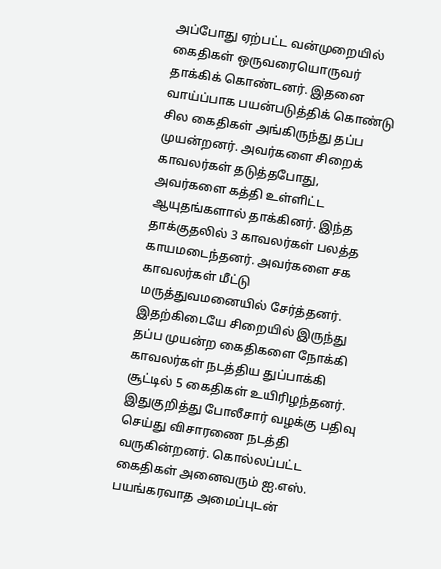அப்போது ஏற்பட்ட வன்முறையில் கைதிகள் ஒருவரையொருவர் தாக்கிக் கொண்டனர். இதனை வாய்ப்பாக பயன்படுத்திக் கொண்டு சில கைதிகள் அங்கிருந்து தப்ப முயன்றனர். அவர்களை சிறைக் காவலர்கள் தடுத்தபோது, அவர்களை கத்தி உள்ளிட்ட ஆயுதங்களால் தாக்கினர். இந்த தாக்குதலில் 3 காவலர்கள் பலத்த காயமடைந்தனர். அவர்களை சக காவலர்கள் மீட்டு மருத்துவமனையில் சேர்த்தனர்.
இதற்கிடையே சிறையில் இருந்து தப்ப முயன்ற கைதிகளை நோக்கி காவலர்கள் நடத்திய துப்பாக்கி சூட்டில் 5 கைதிகள் உயிரிழந்தனர். இதுகுறித்து போலீசார் வழக்கு பதிவு செய்து விசாரணை நடத்தி வருகின்றனர். கொல்லப்பட்ட கைதிகள் அனைவரும் ஐ.எஸ். பயங்கரவாத அமைப்புடன்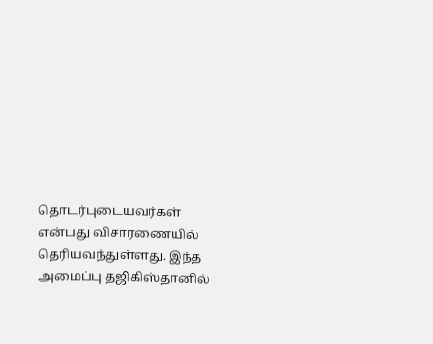தொடர்புடையவர்கள் என்பது விசாரணையில் தெரியவந்துள்ளது. இந்த அமைப்பு தஜிகிஸ்தானில்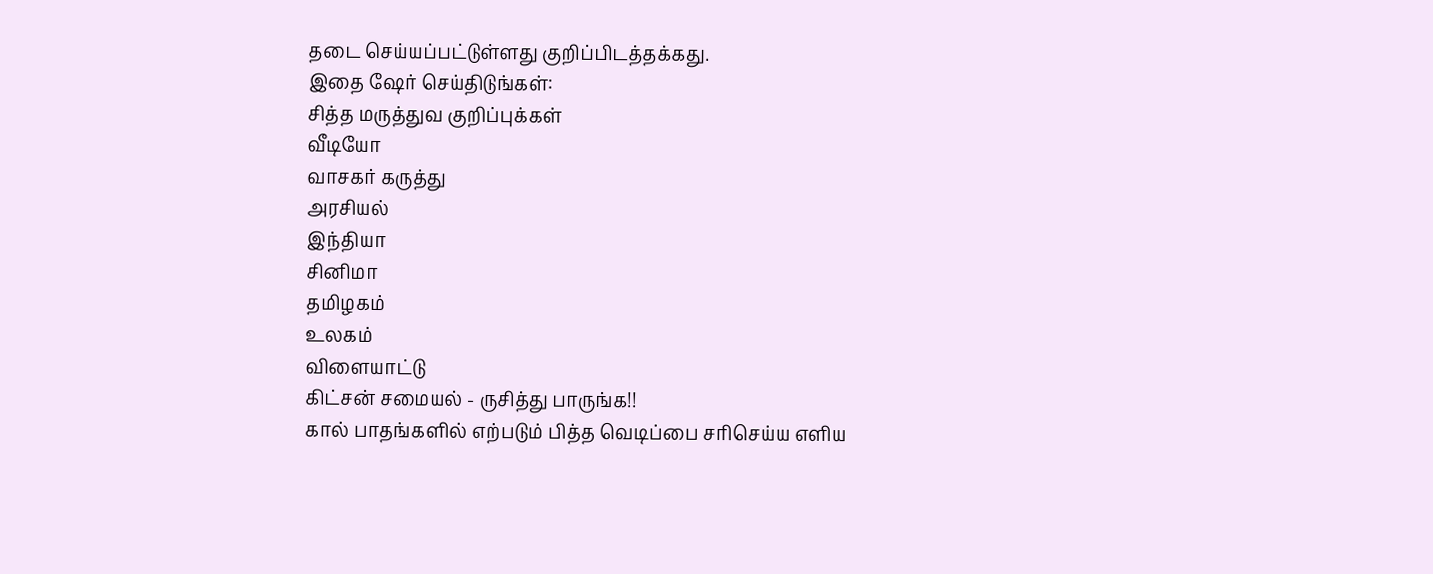தடை செய்யப்பட்டுள்ளது குறிப்பிடத்தக்கது.
இதை ஷேர் செய்திடுங்கள்:
சித்த மருத்துவ குறிப்புக்கள்
வீடியோ
வாசகர் கருத்து
அரசியல்
இந்தியா
சினிமா
தமிழகம்
உலகம்
விளையாட்டு
கிட்சன் சமையல் - ருசித்து பாருங்க!!
கால் பாதங்களில் எற்படும் பித்த வெடிப்பை சரிசெய்ய எளிய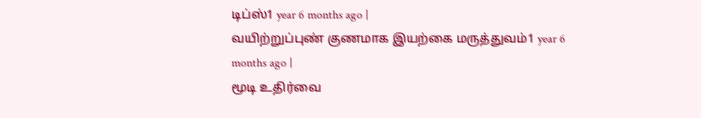டிப்ஸ்1 year 6 months ago |
வயிற்றுப்புண் குணமாக இயற்கை மருத்துவம்1 year 6 months ago |
மூடி உதிர்வை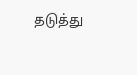தடுத்து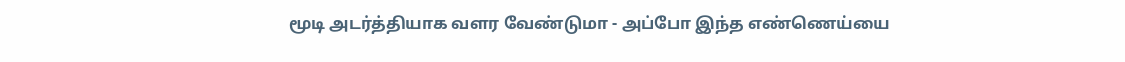மூடி அடர்த்தியாக வளர வேண்டுமா - அப்போ இந்த எண்ணெய்யை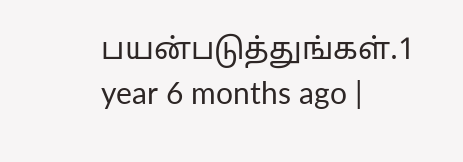பயன்படுத்துங்கள்.1 year 6 months ago |